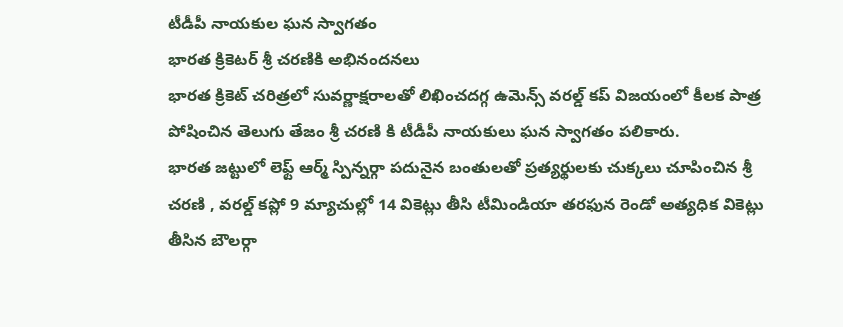టీడీపీ నాయకుల ఘన స్వాగతం
భారత క్రికెటర్ శ్రీ చరణికి అభినందనలు
భారత క్రికెట్ చరిత్రలో సువర్ణాక్షరాలతో లిఖించదగ్గ ఉమెన్స్ వరల్డ్ కప్ విజయంలో కీలక పాత్ర పోషించిన తెలుగు తేజం శ్రీ చరణి కి టీడీపీ నాయకులు ఘన స్వాగతం పలికారు.
భారత జట్టులో లెఫ్ట్ ఆర్మ్ స్పిన్నర్గా పదునైన బంతులతో ప్రత్యర్థులకు చుక్కలు చూపించిన శ్రీ చరణి , వరల్డ్ కప్లో 9 మ్యాచుల్లో 14 వికెట్లు తీసి టీమిండియా తరఫున రెండో అత్యధిక వికెట్లు తీసిన బౌలర్గా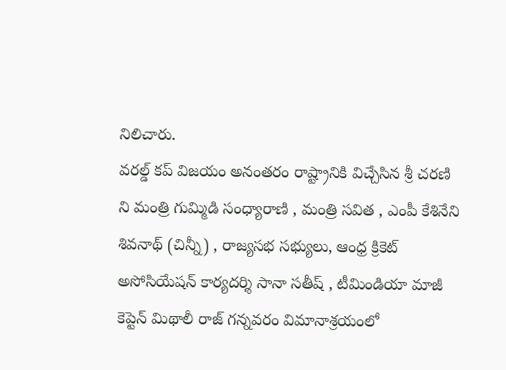నిలిచారు.
వరల్డ్ కప్ విజయం అనంతరం రాష్ట్రానికి విచ్చేసిన శ్రీ చరణి ని మంత్రి గుమ్మిడి సంధ్యారాణి , మంత్రి సవిత , ఎంపీ కేశినేని శివనాథ్ (చిన్నీ) , రాజ్యసభ సభ్యులు, ఆంధ్ర క్రికెట్ అసోసియేషన్ కార్యదర్శి సానా సతీష్ , టీమిండియా మాజీ కెప్టెన్ మిథాలీ రాజ్ గన్నవరం విమానాశ్రయంలో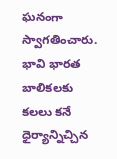ఘనంగా స్వాగతించారు.
భావి భారత బాలికలకు కలలు కనే ధైర్యాన్నిచ్చిన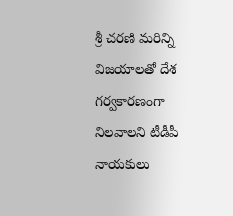శ్రీ చరణి మరిన్ని విజయాలతో దేశ గర్వకారణంగా నిలవాలని టీడీపీ నాయకులు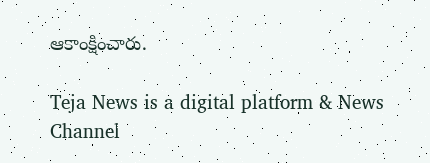ఆకాంక్షించారు.

Teja News is a digital platform & News Channel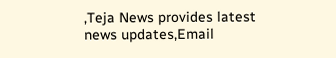,Teja News provides latest news updates,Email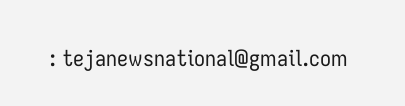: tejanewsnational@gmail.com